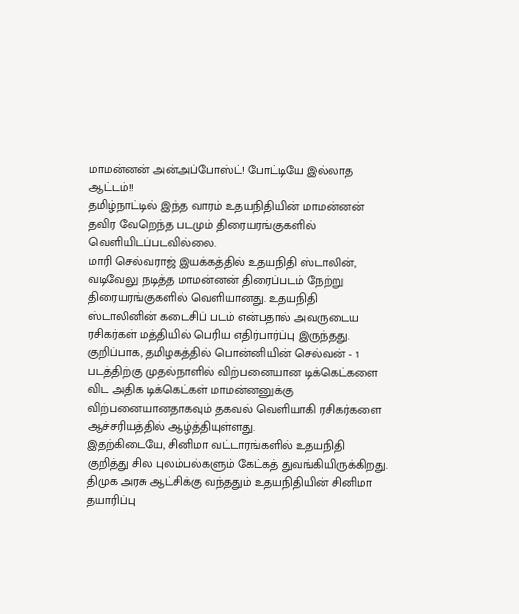மாமன்னன் அன்அப்போஸ்ட்! போட்டியே இல்லாத ஆட்டம்!!
தமிழ்நாட்டில் இந்த வாரம் உதயநிதியின் மாமன்னன் தவிர வேறெந்த படமும் திரையரங்குகளில் வெளியிடப்படவில்லை.
மாரி செல்வராஜ் இயக்கத்தில் உதயநிதி ஸ்டாலின், வடிவேலு நடித்த மாமன்னன் திரைப்படம் நேற்று திரையரங்குகளில் வெளியானது. உதயநிதி ஸ்டாலினின் கடைசிப் படம் என்பதால் அவருடைய ரசிகர்கள் மத்தியில் பெரிய எதிர்பார்ப்பு இருந்தது.
குறிப்பாக, தமிழகத்தில் பொன்னியின் செல்வன் - 1 படத்திற்கு முதல்நாளில் விற்பனையான டிக்கெட்களை விட அதிக டிக்கெட்கள் மாமன்னனுக்கு விற்பனையானதாகவும் தகவல் வெளியாகி ரசிகர்களை ஆச்சரியத்தில் ஆழ்த்தியுள்ளது.
இதற்கிடையே, சினிமா வட்டாரங்களில் உதயநிதி குறித்து சில புலம்பல்களும் கேட்கத் துவங்கியிருக்கிறது. திமுக அரசு ஆட்சிக்கு வந்ததும் உதயநிதியின் சினிமா தயாரிப்பு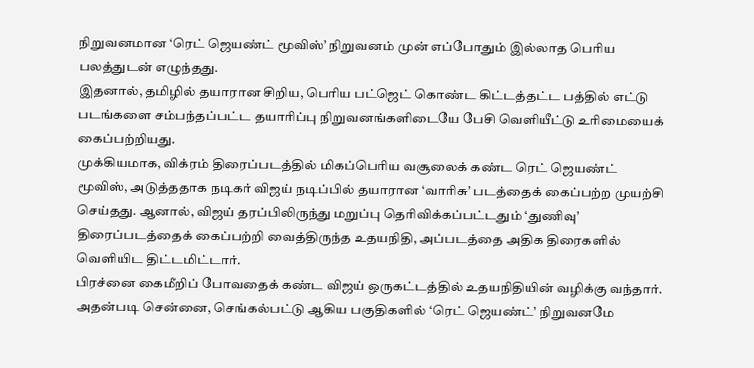நிறுவனமான ‘ரெட் ஜெயண்ட் மூவிஸ்’ நிறுவனம் முன் எப்போதும் இல்லாத பெரிய பலத்துடன் எழுந்தது.
இதனால், தமிழில் தயாரான சிறிய, பெரிய பட்ஜெட் கொண்ட கிட்டத்தட்ட பத்தில் எட்டு படங்களை சம்பந்தப்பட்ட தயாரிப்பு நிறுவனங்களிடையே பேசி வெளியீட்டு உரிமையைக் கைப்பற்றியது.
முக்கியமாக, விக்ரம் திரைப்படத்தில் மிகப்பெரிய வசூலைக் கண்ட ரெட் ஜெயண்ட் மூவிஸ், அடுத்ததாக நடிகர் விஜய் நடிப்பில் தயாரான ‘வாரிசு’ படத்தைக் கைப்பற்ற முயற்சி செய்தது. ஆனால், விஜய் தரப்பிலிருந்து மறுப்பு தெரிவிக்கப்பட்டதும் ‘துணிவு’ திரைப்படத்தைக் கைப்பற்றி வைத்திருந்த உதயநிதி, அப்படத்தை அதிக திரைகளில் வெளியிட திட்டமிட்டார்.
பிரச்னை கைமீறிப் போவதைக் கண்ட விஜய் ஒருகட்டத்தில் உதயநிதியின் வழிக்கு வந்தார். அதன்படி சென்னை, செங்கல்பட்டு ஆகிய பகுதிகளில் ‘ரெட் ஜெயண்ட்’ நிறுவனமே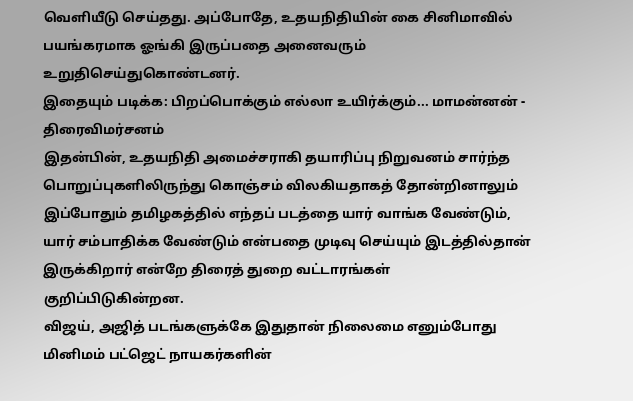வெளியீடு செய்தது. அப்போதே, உதயநிதியின் கை சினிமாவில் பயங்கரமாக ஓங்கி இருப்பதை அனைவரும் உறுதிசெய்துகொண்டனர்.
இதையும் படிக்க: பிறப்பொக்கும் எல்லா உயிர்க்கும்... மாமன்னன் - திரைவிமர்சனம்
இதன்பின், உதயநிதி அமைச்சராகி தயாரிப்பு நிறுவனம் சார்ந்த பொறுப்புகளிலிருந்து கொஞ்சம் விலகியதாகத் தோன்றினாலும் இப்போதும் தமிழகத்தில் எந்தப் படத்தை யார் வாங்க வேண்டும், யார் சம்பாதிக்க வேண்டும் என்பதை முடிவு செய்யும் இடத்தில்தான் இருக்கிறார் என்றே திரைத் துறை வட்டாரங்கள் குறிப்பிடுகின்றன.
விஜய், அஜித் படங்களுக்கே இதுதான் நிலைமை எனும்போது மினிமம் பட்ஜெட் நாயகர்களின்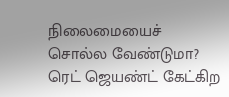நிலைமையைச் சொல்ல வேண்டுமா? ரெட் ஜெயண்ட் கேட்கிற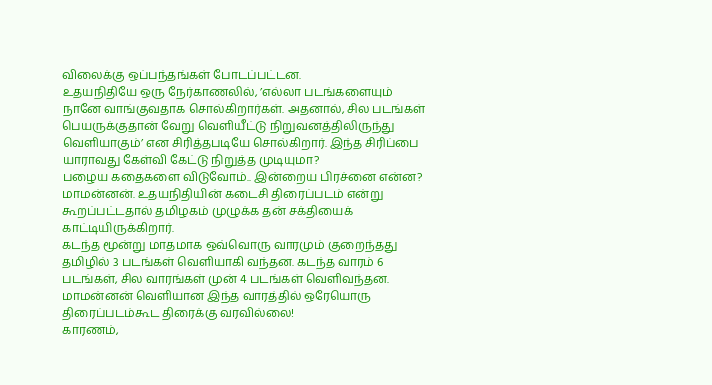விலைக்கு ஒப்பந்தங்கள் போடப்பட்டன.
உதயநிதியே ஒரு நேர்காணலில், ’எல்லா படங்களையும் நானே வாங்குவதாக சொல்கிறார்கள். அதனால், சில படங்கள் பெயருக்குதான் வேறு வெளியீட்டு நிறுவனத்திலிருந்து வெளியாகும்’ என சிரித்தபடியே சொல்கிறார். இந்த சிரிப்பை யாராவது கேள்வி கேட்டு நிறுத்த முடியுமா?
பழைய கதைகளை விடுவோம்.. இன்றைய பிரச்னை என்ன? மாமன்னன். உதயநிதியின் கடைசி திரைப்படம் என்று கூறப்பட்டதால் தமிழகம் முழுக்க தன் சக்தியைக் காட்டியிருக்கிறார்.
கடந்த மூன்று மாதமாக ஒவ்வொரு வாரமும் குறைந்தது தமிழில் 3 படங்கள் வெளியாகி வந்தன. கடந்த வாரம் 6 படங்கள், சில வாரங்கள் முன் 4 படங்கள் வெளிவந்தன.
மாமன்னன் வெளியான இந்த வாரத்தில் ஒரேயொரு திரைப்படம்கூட திரைக்கு வரவில்லை!
காரணம்,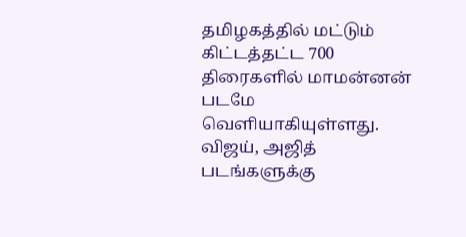தமிழகத்தில் மட்டும் கிட்டத்தட்ட 700 திரைகளில் மாமன்னன் படமே வெளியாகியுள்ளது. விஜய், அஜித் படங்களுக்கு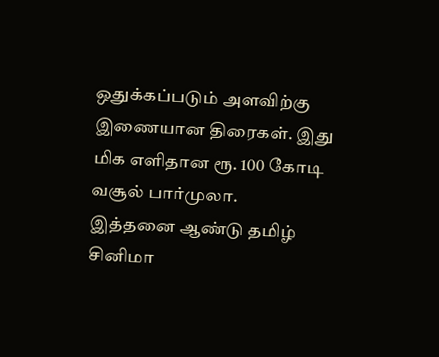ஒதுக்கப்படும் அளவிற்கு இணையான திரைகள். இது மிக எளிதான ரூ. 100 கோடி வசூல் பார்முலா.
இத்தனை ஆண்டு தமிழ் சினிமா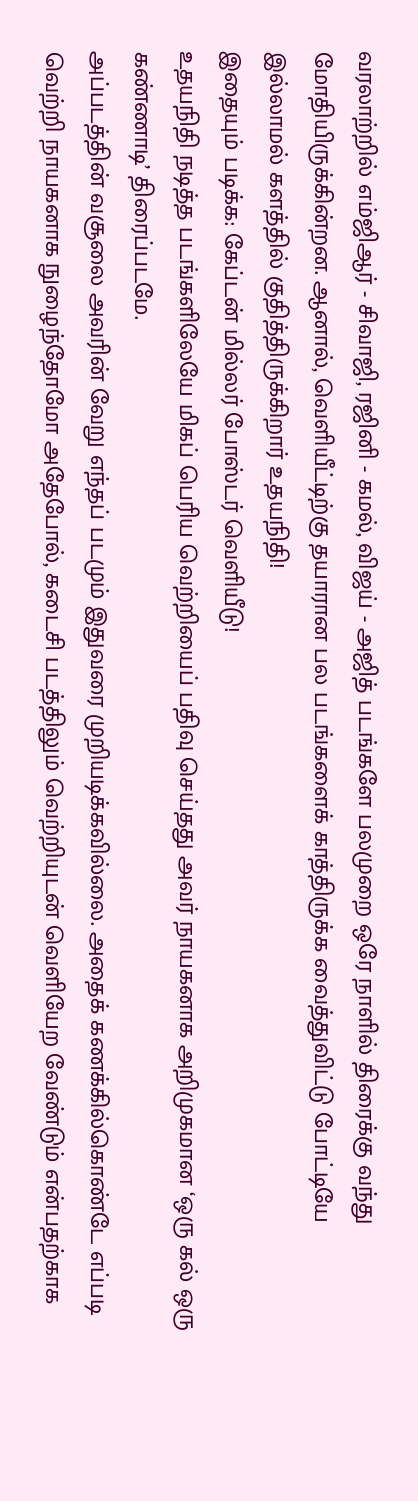வரலாற்றில் எம்ஜிஆர் - சிவாஜி, ரஜினி - கமல், விஜய் - அஜித் படங்களே பலமுறை ஒரே நாளில் திரைக்கு வந்து மோதியிருக்கின்றன. ஆனால், வெளியீட்டிற்கு தயாரான பல படங்களைக் காத்திருக்க வைத்துவிட்டு போட்டியே இல்லாமல் களத்தில் குதித்திருக்கிறார் உதயநிதி!
இதையும் படிக்க: கேப்டன் மில்லர் போஸ்டர் வெளியீடு!
உதயநிதி நடித்த படங்களிலேயே மிகப் பெரிய வெற்றியைப் பதிவு செய்தது அவர் நாயகனாக அறிமுகமான ‘ஒரு கல் ஒரு கண்ணாடி’ திரைப்படமே.
அப்படத்தின் வசூலை அவரின் வேறு எந்தப் படமும் இதுவரை முறியடிக்கவில்லை. அதைக் கணக்கில்கொண்டே எப்படி வெற்றி நாயகனாக நுழைந்தோமோ அதேபோல், கடைசி படத்திலும் வெற்றியுடன் வெளியேற வேண்டும் என்பதற்காக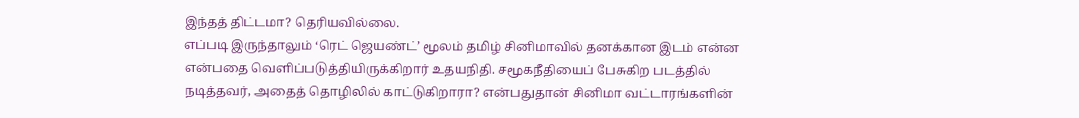இந்தத் திட்டமா? தெரியவில்லை.
எப்படி இருந்தாலும் ‘ரெட் ஜெயண்ட்’ மூலம் தமிழ் சினிமாவில் தனக்கான இடம் என்ன என்பதை வெளிப்படுத்தியிருக்கிறார் உதயநிதி. சமூகநீதியைப் பேசுகிற படத்தில் நடித்தவர், அதைத் தொழிலில் காட்டுகிறாரா? என்பதுதான் சினிமா வட்டாரங்களின்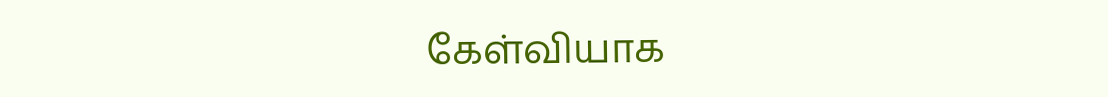கேள்வியாக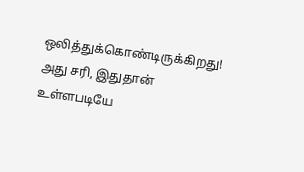ஒலித்துக்கொண்டிருக்கிறது!
அது சரி, இதுதான் உள்ளபடியே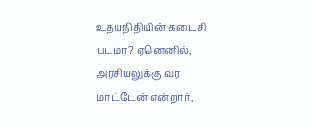உதயநிதியின் கடைசி படமா? ஏனெனில், அரசியலுக்கு வர மாட்டேன் என்றார்,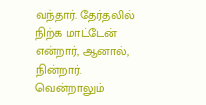வந்தார். தேர்தலில் நிற்க மாட்டேன் என்றார், ஆனால், நின்றார். வென்றாலும்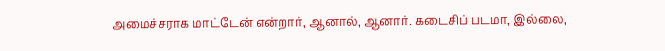அமைச்சராக மாட்டேன் என்றார், ஆனால், ஆனார். கடைசிப் படமா, இல்லை,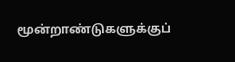மூன்றாண்டுகளுக்குப்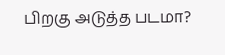பிறகு அடுத்த படமா?